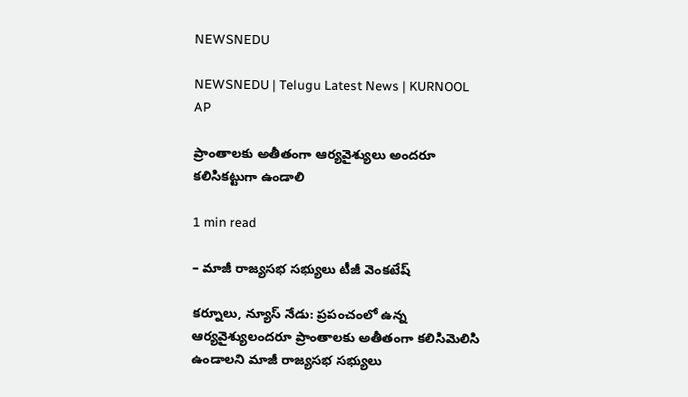NEWSNEDU

NEWSNEDU | Telugu Latest News | KURNOOL AP

ప్రాంతాలకు అతీతంగా ఆర్యవైశ్యులు అందరూ కలిసికట్టుగా ఉండాలి

1 min read

– మాజీ రాజ్యసభ సభ్యులు టీజీ వెంకటేష్

కర్నూలు, న్యూస్ నేడు: ప్రపంచంలో ఉన్న ఆర్యవైశ్యులందరూ ప్రాంతాలకు అతీతంగా కలిసిమెలిసి ఉండాలని మాజీ రాజ్యసభ సభ్యులు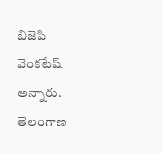బిజెపి వెంకటేష్ అన్నారు. తెలంగాణ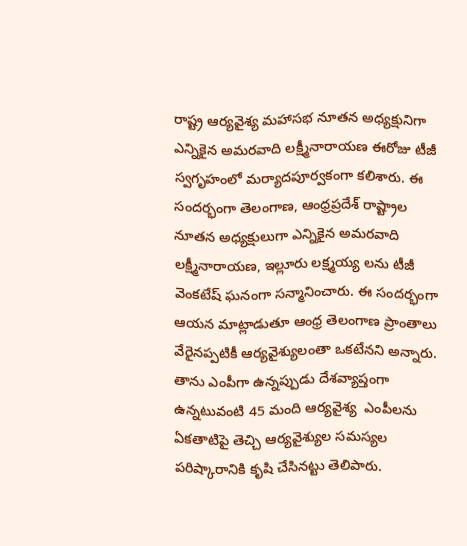రాష్ట్ర ఆర్యవైశ్య మహాసభ నూతన అధ్యక్షునిగా ఎన్నికైన అమరవాది లక్ష్మీనారాయణ ఈరోజు టీజీ స్వగృహంలో మర్యాదపూర్వకంగా కలిశారు. ఈ సందర్భంగా తెలంగాణ, ఆంధ్రప్రదేశ్ రాష్ట్రాల నూతన అధ్యక్షులుగా ఎన్నికైన అమరవాది లక్ష్మీనారాయణ, ఇల్లూరు లక్ష్మయ్య లను టీజీ వెంకటేష్ ఘనంగా సన్మానించారు. ఈ సందర్భంగా ఆయన మాట్లాడుతూ ఆంధ్ర తెలంగాణ ప్రాంతాలు వేరైనప్పటికీ ఆర్యవైశ్యులంతా ఒకటేనని అన్నారు. తాను ఎంపీగా ఉన్నప్పుడు దేశవ్యాప్తంగా ఉన్నటువంటి 45 మంది ఆర్యవైశ్య  ఎంపీలను ఏకతాటిపై తెచ్చి ఆర్యవైశ్యుల సమస్యల పరిష్కారానికి కృషి చేసినట్టు తెలిపారు.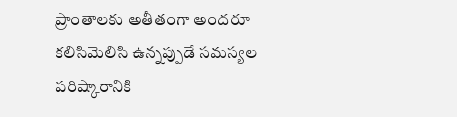ప్రాంతాలకు అతీతంగా అందరూ కలిసిమెలిసి ఉన్నప్పుడే సమస్యల పరిష్కారానికి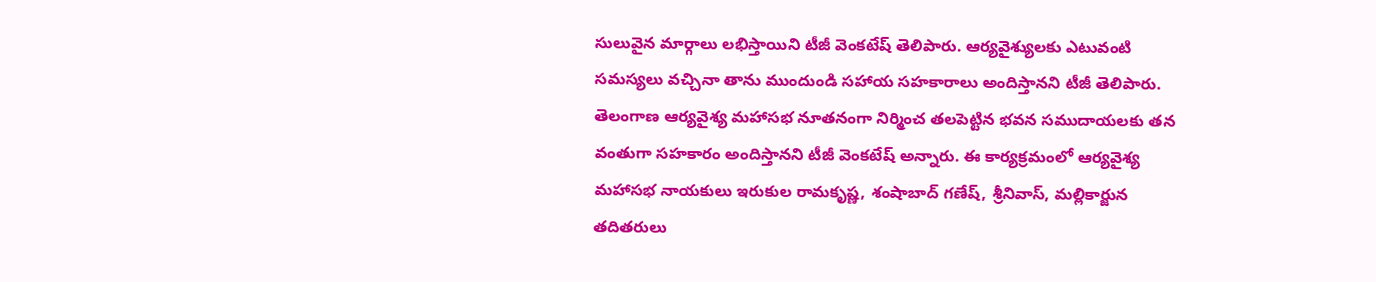సులువైన మార్గాలు లభిస్తాయిని టీజీ వెంకటేష్ తెలిపారు. ఆర్యవైశ్యులకు ఎటువంటి సమస్యలు వచ్చినా తాను ముందుండి సహాయ సహకారాలు అందిస్తానని టీజీ తెలిపారు. తెలంగాణ ఆర్యవైశ్య మహాసభ నూతనంగా నిర్మించ తలపెట్టిన భవన సముదాయలకు తన వంతుగా సహకారం అందిస్తానని టీజీ వెంకటేష్ అన్నారు. ఈ కార్యక్రమంలో ఆర్యవైశ్య మహాసభ నాయకులు ఇరుకుల రామకృష్ణ, శంషాబాద్ గణేష్, శ్రీనివాస్, మల్లికార్జున తదితరులు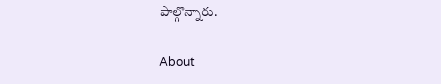పాల్గొన్నారు.

About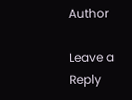Author

Leave a Reply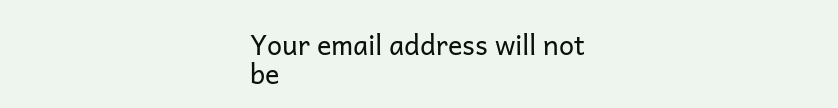Your email address will not be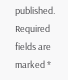published. Required fields are marked *